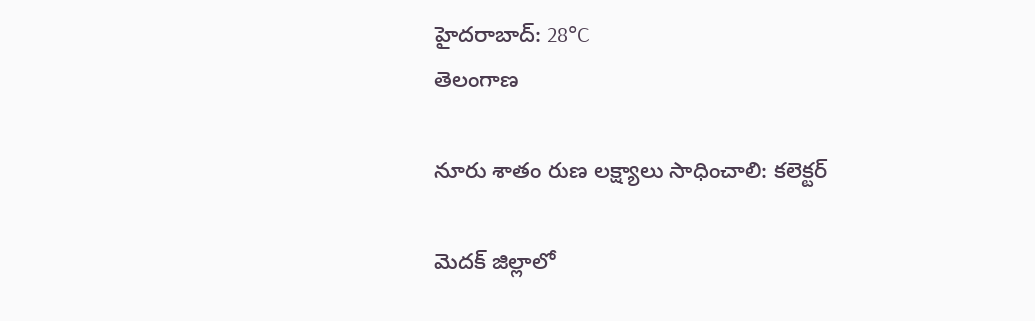హైదరాబాద్: 28°C
తెలంగాణ

నూరు శాతం రుణ లక్ష్యాలు సాధించాలి: కలెక్టర్

మెదక్‌ జిల్లాలో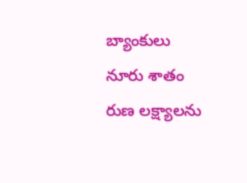బ్యాంకులు నూరు శాతం రుణ లక్ష్యాలను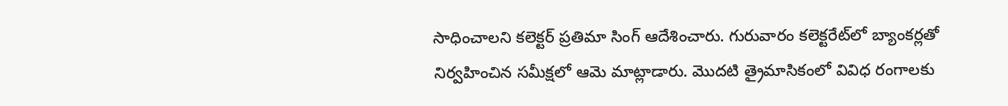సాధించాలని కలెక్టర్‌ ప్రతిమా సింగ్‌ ఆదేశించారు. గురువారం కలెక్టరేట్‌లో బ్యాంకర్లతో నిర్వహించిన సమీక్షలో ఆమె మాట్లాడారు. మొదటి త్రైమాసికంలో వివిధ రంగాలకు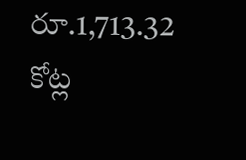రూ.1,713.32 కోట్ల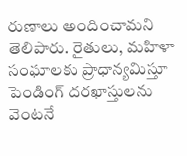రుణాలు అందించామని తెలిపారు. రైతులు, మహిళా సంఘాలకు ప్రాధాన్యమిస్తూ పెండింగ్‌ దరఖాస్తులను వెంటనే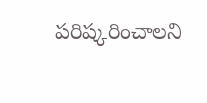పరిష్కరించాలని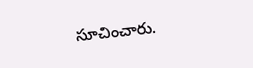సూచించారు.